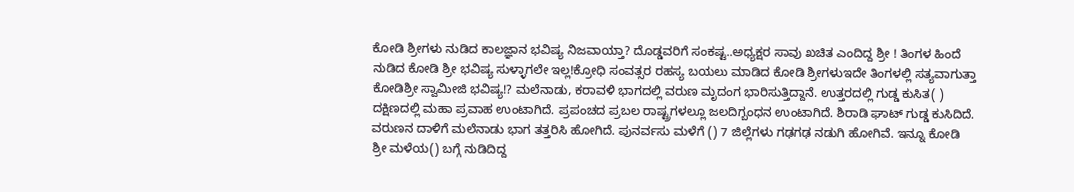ಕೋಡಿ ಶ್ರೀಗಳು ನುಡಿದ ಕಾಲಜ್ಞಾನ ಭವಿಷ್ಯ ನಿಜವಾಯ್ತಾ? ದೊಡ್ಡವರಿಗೆ ಸಂಕಷ್ಟ..ಅಧ್ಯಕ್ಷರ ಸಾವು ಖಚಿತ ಎಂದಿದ್ದ ಶ್ರೀ ! ತಿಂಗಳ ಹಿಂದೆ ನುಡಿದ ಕೋಡಿ ಶ್ರೀ ಭವಿಷ್ಯ ಸುಳ್ಳಾಗಲೇ ಇಲ್ಲ!ಕ್ರೋಧಿ ಸಂವತ್ಸರ ರಹಸ್ಯ ಬಯಲು ಮಾಡಿದ ಕೋಡಿ ಶ್ರೀಗಳುಇದೇ ತಿಂಗಳಲ್ಲಿ ಸತ್ಯವಾಗುತ್ತಾ ಕೋಡಿಶ್ರೀ ಸ್ವಾಮೀಜಿ ಭವಿಷ್ಯ!? ಮಲೆನಾಡು, ಕರಾವಳಿ ಭಾಗದಲ್ಲಿ ವರುಣ ಮೃದಂಗ ಭಾರಿಸುತ್ತಿದ್ದಾನೆ. ಉತ್ತರದಲ್ಲಿ ಗುಡ್ಡ ಕುಸಿತ( ) ದಕ್ಷಿಣದಲ್ಲಿ ಮಹಾ ಪ್ರವಾಹ ಉಂಟಾಗಿದೆ. ಪ್ರಪಂಚದ ಪ್ರಬಲ ರಾಷ್ಟ್ರಗಳಲ್ಲೂ ಜಲದಿಗ್ಬಂಧನ ಉಂಟಾಗಿದೆ. ಶಿರಾಡಿ ಘಾಟ್ ಗುಡ್ಡ ಕುಸಿದಿದೆ. ವರುಣನ ದಾಳಿಗೆ ಮಲೆನಾಡು ಭಾಗ ತತ್ತರಿಸಿ ಹೋಗಿದೆ. ಪುನರ್ವಸು ಮಳೆಗೆ () 7 ಜಿಲ್ಲೆಗಳು ಗಢಗಢ ನಡುಗಿ ಹೋಗಿವೆ. ಇನ್ನೂ ಕೋಡಿ ಶ್ರೀ ಮಳೆಯ() ಬಗ್ಗೆ ನುಡಿದಿದ್ದ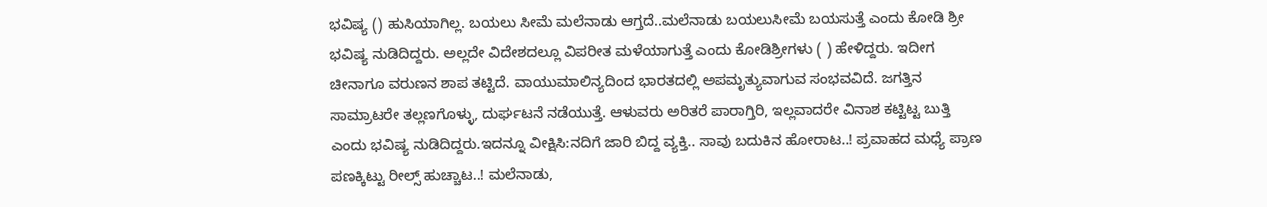ಭವಿಷ್ಯ () ಹುಸಿಯಾಗಿಲ್ಲ. ಬಯಲು ಸೀಮೆ ಮಲೆನಾಡು ಆಗ್ತದೆ..ಮಲೆನಾಡು ಬಯಲುಸೀಮೆ ಬಯಸುತ್ತೆ ಎಂದು ಕೋಡಿ ಶ್ರೀ ಭವಿಷ್ಯ ನುಡಿದಿದ್ದರು. ಅಲ್ಲದೇ ವಿದೇಶದಲ್ಲೂ ವಿಪರೀತ ಮಳೆಯಾಗುತ್ತೆ ಎಂದು ಕೋಡಿಶ್ರೀಗಳು ( ) ಹೇಳಿದ್ದರು. ಇದೀಗ ಚೀನಾಗೂ ವರುಣನ ಶಾಪ ತಟ್ಟಿದೆ. ವಾಯುಮಾಲಿನ್ಯದಿಂದ ಭಾರತದಲ್ಲಿ ಅಪಮೃತ್ಯುವಾಗುವ ಸಂಭವವಿದೆ. ಜಗತ್ತಿನ ಸಾಮ್ರಾಟರೇ ತಲ್ಲಣಗೊಳ್ಳು, ದುರ್ಘಟನೆ ನಡೆಯುತ್ತೆ. ಆಳುವರು ಅರಿತರೆ ಪಾರಾಗ್ತಿರಿ, ಇಲ್ಲವಾದರೇ ವಿನಾಶ ಕಟ್ಟಿಟ್ಟ ಬುತ್ತಿ ಎಂದು ಭವಿಷ್ಯ ನುಡಿದಿದ್ದರು.ಇದನ್ನೂ ವೀಕ್ಷಿಸಿ:ನದಿಗೆ ಜಾರಿ ಬಿದ್ದ ವ್ಯಕ್ತಿ.. ಸಾವು ಬದುಕಿನ ಹೋರಾಟ..! ಪ್ರವಾಹದ ಮಧ್ಯೆ ಪ್ರಾಣ ಪಣಕ್ಕಿಟ್ಟು ರೀಲ್ಸ್ ಹುಚ್ಚಾಟ..! ಮಲೆನಾಡು,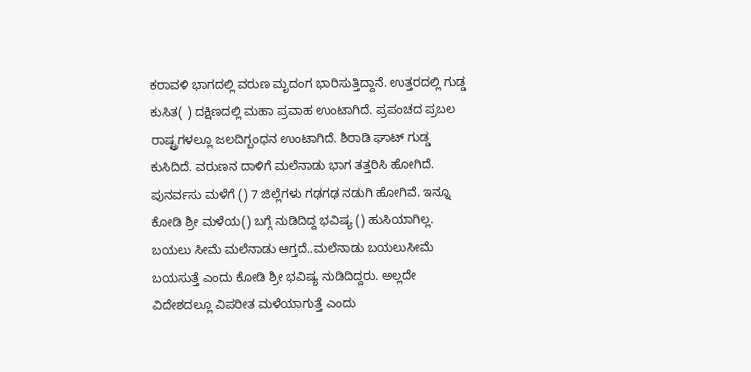ಕರಾವಳಿ ಭಾಗದಲ್ಲಿ ವರುಣ ಮೃದಂಗ ಭಾರಿಸುತ್ತಿದ್ದಾನೆ. ಉತ್ತರದಲ್ಲಿ ಗುಡ್ಡ ಕುಸಿತ( ) ದಕ್ಷಿಣದಲ್ಲಿ ಮಹಾ ಪ್ರವಾಹ ಉಂಟಾಗಿದೆ. ಪ್ರಪಂಚದ ಪ್ರಬಲ ರಾಷ್ಟ್ರಗಳಲ್ಲೂ ಜಲದಿಗ್ಬಂಧನ ಉಂಟಾಗಿದೆ. ಶಿರಾಡಿ ಘಾಟ್ ಗುಡ್ಡ ಕುಸಿದಿದೆ. ವರುಣನ ದಾಳಿಗೆ ಮಲೆನಾಡು ಭಾಗ ತತ್ತರಿಸಿ ಹೋಗಿದೆ. ಪುನರ್ವಸು ಮಳೆಗೆ () 7 ಜಿಲ್ಲೆಗಳು ಗಢಗಢ ನಡುಗಿ ಹೋಗಿವೆ. ಇನ್ನೂ ಕೋಡಿ ಶ್ರೀ ಮಳೆಯ() ಬಗ್ಗೆ ನುಡಿದಿದ್ದ ಭವಿಷ್ಯ () ಹುಸಿಯಾಗಿಲ್ಲ. ಬಯಲು ಸೀಮೆ ಮಲೆನಾಡು ಆಗ್ತದೆ..ಮಲೆನಾಡು ಬಯಲುಸೀಮೆ ಬಯಸುತ್ತೆ ಎಂದು ಕೋಡಿ ಶ್ರೀ ಭವಿಷ್ಯ ನುಡಿದಿದ್ದರು. ಅಲ್ಲದೇ ವಿದೇಶದಲ್ಲೂ ವಿಪರೀತ ಮಳೆಯಾಗುತ್ತೆ ಎಂದು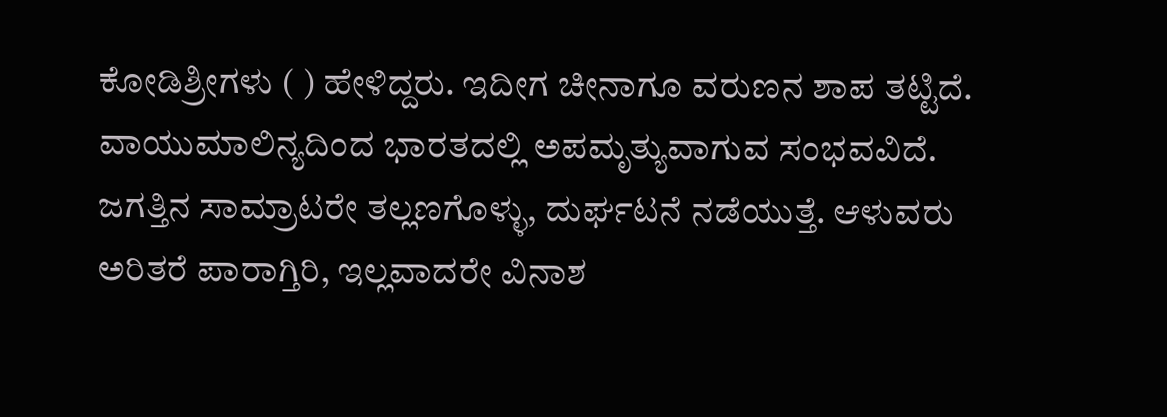ಕೋಡಿಶ್ರೀಗಳು ( ) ಹೇಳಿದ್ದರು. ಇದೀಗ ಚೀನಾಗೂ ವರುಣನ ಶಾಪ ತಟ್ಟಿದೆ. ವಾಯುಮಾಲಿನ್ಯದಿಂದ ಭಾರತದಲ್ಲಿ ಅಪಮೃತ್ಯುವಾಗುವ ಸಂಭವವಿದೆ. ಜಗತ್ತಿನ ಸಾಮ್ರಾಟರೇ ತಲ್ಲಣಗೊಳ್ಳು, ದುರ್ಘಟನೆ ನಡೆಯುತ್ತೆ. ಆಳುವರು ಅರಿತರೆ ಪಾರಾಗ್ತಿರಿ, ಇಲ್ಲವಾದರೇ ವಿನಾಶ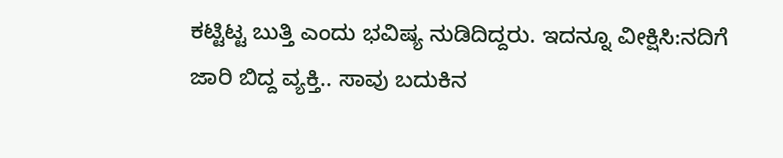ಕಟ್ಟಿಟ್ಟ ಬುತ್ತಿ ಎಂದು ಭವಿಷ್ಯ ನುಡಿದಿದ್ದರು. ಇದನ್ನೂ ವೀಕ್ಷಿಸಿ:ನದಿಗೆ ಜಾರಿ ಬಿದ್ದ ವ್ಯಕ್ತಿ.. ಸಾವು ಬದುಕಿನ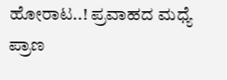ಹೋರಾಟ..! ಪ್ರವಾಹದ ಮಧ್ಯೆ ಪ್ರಾಣ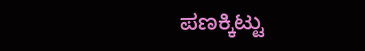ಪಣಕ್ಕಿಟ್ಟು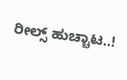ರೀಲ್ಸ್ ಹುಚ್ಚಾಟ..!